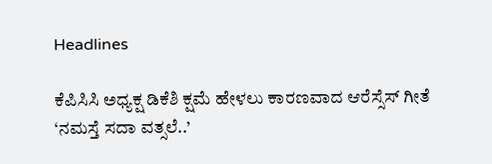Headlines

ಕೆಪಿಸಿಸಿ ಅಧ್ಯಕ್ಷ ಡಿಕೆಶಿ ಕ್ಷಮೆ ಹೇಳಲು ಕಾರಣವಾದ ಆರೆಸ್ಸೆಸ್‌ ಗೀತೆ ‘ನಮಸ್ತೆ ಸದಾ ವತ್ಸಲೆ..’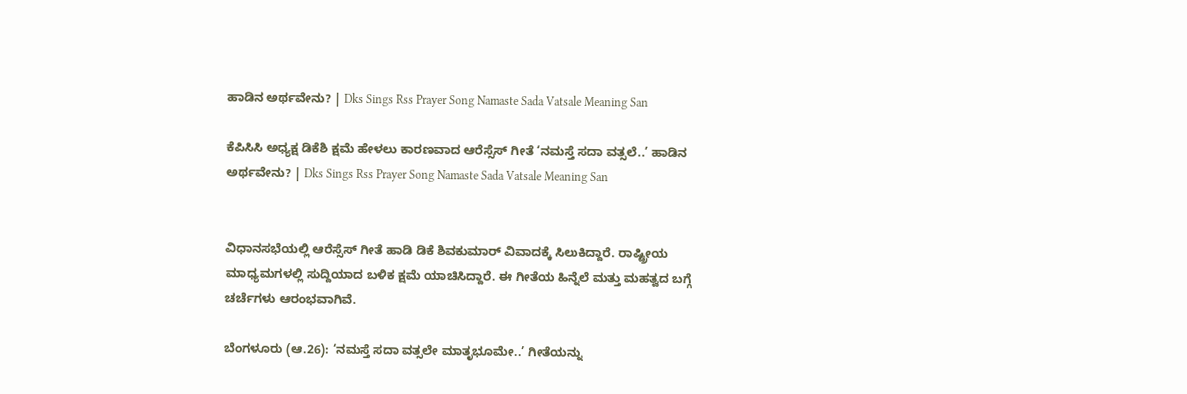ಹಾಡಿನ ಅರ್ಥವೇನು? | Dks Sings Rss Prayer Song Namaste Sada Vatsale Meaning San

ಕೆಪಿಸಿಸಿ ಅಧ್ಯಕ್ಷ ಡಿಕೆಶಿ ಕ್ಷಮೆ ಹೇಳಲು ಕಾರಣವಾದ ಆರೆಸ್ಸೆಸ್‌ ಗೀತೆ ‘ನಮಸ್ತೆ ಸದಾ ವತ್ಸಲೆ..’ ಹಾಡಿನ ಅರ್ಥವೇನು? | Dks Sings Rss Prayer Song Namaste Sada Vatsale Meaning San


ವಿಧಾನಸಭೆಯಲ್ಲಿ ಆರೆಸ್ಸೆಸ್ ಗೀತೆ ಹಾಡಿ ಡಿಕೆ ಶಿವಕುಮಾರ್ ವಿವಾದಕ್ಕೆ ಸಿಲುಕಿದ್ದಾರೆ. ರಾಷ್ಟ್ರೀಯ ಮಾಧ್ಯಮಗಳಲ್ಲಿ ಸುದ್ದಿಯಾದ ಬಳಿಕ ಕ್ಷಮೆ ಯಾಚಿಸಿದ್ದಾರೆ. ಈ ಗೀತೆಯ ಹಿನ್ನೆಲೆ ಮತ್ತು ಮಹತ್ವದ ಬಗ್ಗೆ ಚರ್ಚೆಗಳು ಆರಂಭವಾಗಿವೆ.

ಬೆಂಗಳೂರು (ಆ.26): ‘ನಮಸ್ತೆ ಸದಾ ವತ್ಸಲೇ ಮಾತೃಭೂಮೇ..’ ಗೀತೆಯನ್ನು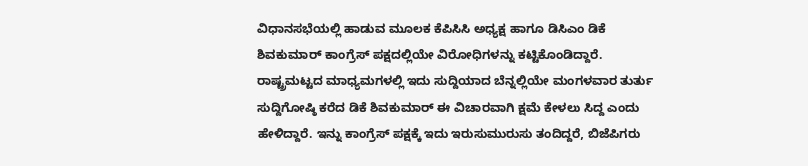ವಿಧಾನಸಭೆಯಲ್ಲಿ ಹಾಡುವ ಮೂಲಕ ಕೆಪಿಸಿಸಿ ಅಧ್ಯಕ್ಷ ಹಾಗೂ ಡಿಸಿಎಂ ಡಿಕೆ ಶಿವಕುಮಾರ್‌ ಕಾಂಗ್ರೆಸ್‌ ಪಕ್ಷದಲ್ಲಿಯೇ ವಿರೋಧಿಗಳನ್ನು ಕಟ್ಟಿಕೊಂಡಿದ್ದಾರೆ. ರಾಷ್ಟ್ರಮಟ್ಟದ ಮಾಧ್ಯಮಗಳಲ್ಲಿ ಇದು ಸುದ್ದಿಯಾದ ಬೆನ್ನಲ್ಲಿಯೇ ಮಂಗಳವಾರ ತುರ್ತು ಸುದ್ದಿಗೋಷ್ಠಿ ಕರೆದ ಡಿಕೆ ಶಿವಕುಮಾರ್‌ ಈ ವಿಚಾರವಾಗಿ ಕ್ಷಮೆ ಕೇಳಲು ಸಿದ್ದ ಎಂದು ಹೇಳಿದ್ದಾರೆ. ಇನ್ನು ಕಾಂಗ್ರೆಸ್‌ ಪಕ್ಷಕ್ಕೆ ಇದು ಇರುಸುಮುರುಸು ತಂದಿದ್ದರೆ, ಬಿಜೆಪಿಗರು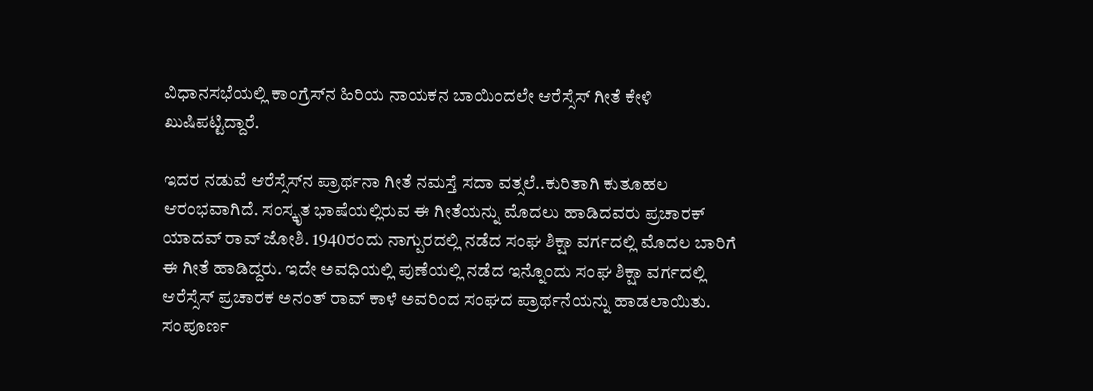ವಿಧಾನಸಭೆಯಲ್ಲಿ ಕಾಂಗ್ರೆಸ್‌ನ ಹಿರಿಯ ನಾಯಕನ ಬಾಯಿಂದಲೇ ಆರೆಸ್ಸೆಸ್‌ ಗೀತೆ ಕೇಳಿ ಖುಷಿಪಟ್ಟಿದ್ದಾರೆ.

ಇದರ ನಡುವೆ ಆರೆಸ್ಸೆಸ್‌ನ ಪ್ರಾರ್ಥನಾ ಗೀತೆ ನಮಸ್ತೆ ಸದಾ ವತ್ಸಲೆ..ಕುರಿತಾಗಿ ಕುತೂಹಲ ಆರಂಭವಾಗಿದೆ. ಸಂಸ್ಕೃತ ಭಾಷೆಯಲ್ಲಿರುವ ಈ ಗೀತೆಯನ್ನು ಮೊದಲು ಹಾಡಿದವರು ಪ್ರಚಾರಕ್‌ ಯಾದವ್‌ ರಾವ್‌ ಜೋಶಿ. 1940ರಂದು ನಾಗ್ಪುರದಲ್ಲಿ ನಡೆದ ಸಂಘ ಶಿಕ್ಷಾ ವರ್ಗದಲ್ಲಿ ಮೊದಲ ಬಾರಿಗೆ ಈ ಗೀತೆ ಹಾಡಿದ್ದರು. ಇದೇ ಅವಧಿಯಲ್ಲಿ ಪುಣೆಯಲ್ಲಿ ನಡೆದ ಇನ್ನೊಂದು ಸಂಘ ಶಿಕ್ಷಾ ವರ್ಗದಲ್ಲಿ ಆರೆಸ್ಸೆಸ್ ಪ್ರಚಾರಕ ಅನಂತ್ ರಾವ್ ಕಾಳೆ ಅವರಿಂದ ಸಂಘದ ಪ್ರಾರ್ಥನೆಯನ್ನು ಹಾಡಲಾಯಿತು. ಸಂಪೂರ್ಣ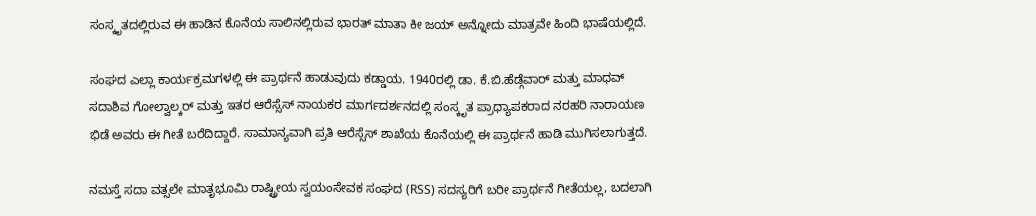ಸಂಸ್ಕೃತದಲ್ಲಿರುವ ಈ ಹಾಡಿನ ಕೊನೆಯ ಸಾಲಿನಲ್ಲಿರುವ ಭಾರತ್‌ ಮಾತಾ ಕೀ ಜಯ್‌ ಅನ್ನೋದು ಮಾತ್ರವೇ ಹಿಂದಿ ಭಾಷೆಯಲ್ಲಿದೆ.

ಸಂಘದ ಎಲ್ಲಾ ಕಾರ್ಯಕ್ರಮಗಳಲ್ಲಿ ಈ ಪ್ರಾರ್ಥನೆ ಹಾಡುವುದು ಕಡ್ಡಾಯ. 1940ರಲ್ಲಿ ಡಾ. ಕೆ.ಬಿ.ಹೆಡ್ಗೆವಾರ್ ಮತ್ತು ಮಾಧವ್ ಸದಾಶಿವ ಗೋಲ್ವಾಲ್ಕರ್ ಮತ್ತು ಇತರ ಆರೆಸ್ಸೆಸ್‌ ನಾಯಕರ ಮಾರ್ಗದರ್ಶನದಲ್ಲಿ ಸಂಸ್ಕೃತ ಪ್ರಾಧ್ಯಾಪಕರಾದ ನರಹರಿ ನಾರಾಯಣ ಭಿಡೆ ಅವರು ಈ ಗೀತೆ ಬರೆದಿದ್ದಾರೆ. ಸಾಮಾನ್ಯವಾಗಿ ಪ್ರತಿ ಆರೆಸ್ಸೆಸ್‌ ಶಾಖೆಯ ಕೊನೆಯಲ್ಲಿ ಈ ಪ್ರಾರ್ಥನೆ ಹಾಡಿ ಮುಗಿಸಲಾಗುತ್ತದೆ.

ನಮಸ್ತೆ ಸದಾ ವತ್ಸಲೇ ಮಾತೃಭೂಮಿ ರಾಷ್ಟ್ರೀಯ ಸ್ವಯಂಸೇವಕ ಸಂಘದ (RSS) ಸದಸ್ಯರಿಗೆ ಬರೀ ಪ್ರಾರ್ಥನೆ ಗೀತೆಯಲ್ಲ, ಬದಲಾಗಿ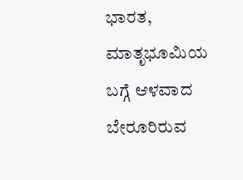ಭಾರತ, ಮಾತೃಭೂಮಿಯ ಬಗ್ಗೆ ಆಳವಾದ ಬೇರೂರಿರುವ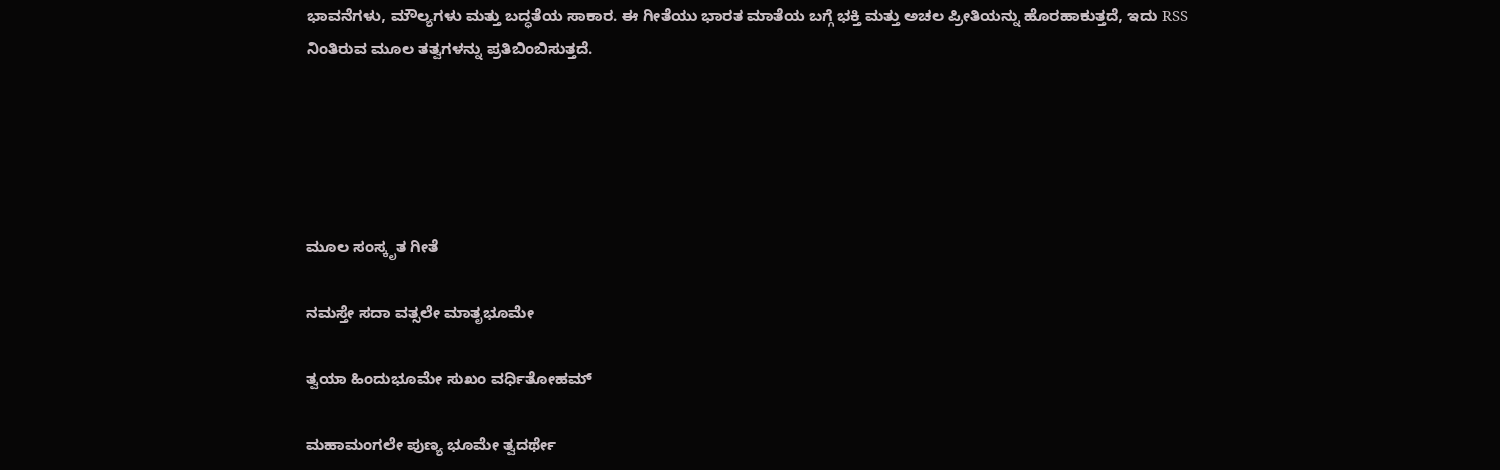ಭಾವನೆಗಳು, ಮೌಲ್ಯಗಳು ಮತ್ತು ಬದ್ಧತೆಯ ಸಾಕಾರ. ಈ ಗೀತೆಯು ಭಾರತ ಮಾತೆಯ ಬಗ್ಗೆ ಭಕ್ತಿ ಮತ್ತು ಅಚಲ ಪ್ರೀತಿಯನ್ನು ಹೊರಹಾಕುತ್ತದೆ, ಇದು RSS ನಿಂತಿರುವ ಮೂಲ ತತ್ವಗಳನ್ನು ಪ್ರತಿಬಿಂಬಿಸುತ್ತದೆ.





ಮೂಲ ಸಂಸ್ಕೃತ ಗೀತೆ

ನಮಸ್ತೇ ಸದಾ ವತ್ಸಲೇ ಮಾತೃಭೂಮೇ

ತ್ವಯಾ ಹಿಂದುಭೂಮೇ ಸುಖಂ ವರ್ಧಿತೋಹಮ್

ಮಹಾಮಂಗಲೇ ಪುಣ್ಯ ಭೂಮೇ ತ್ವದರ್ಥೇ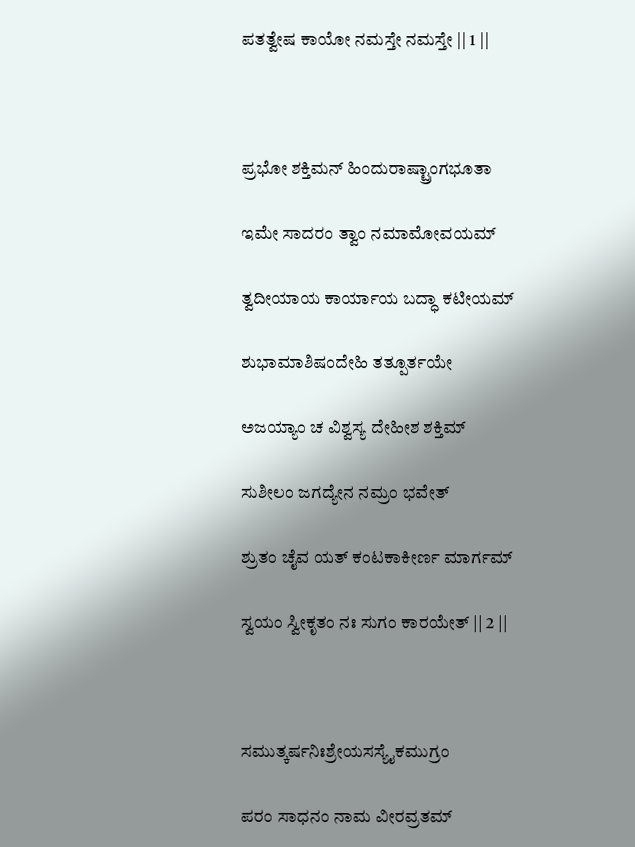ಪತತ್ವೇಷ ಕಾಯೋ ನಮಸ್ತೇ ನಮಸ್ತೇ || 1 ||



ಪ್ರಭೋ ಶಕ್ತಿಮನ್ ಹಿಂದುರಾಷ್ಟ್ರಾಂಗಭೂತಾ

ಇಮೇ ಸಾದರಂ ತ್ವಾಂ ನಮಾಮೋವಯಮ್

ತ್ವದೀಯಾಯ ಕಾರ್ಯಾಯ ಬದ್ಧಾ ಕಟೀಯಮ್‌

ಶುಭಾಮಾಶಿಷಂದೇಹಿ ತತ್ಪೂರ್ತಯೇ

ಅಜಯ್ಯಾಂ ಚ ವಿಶ್ವಸ್ಯ ದೇಹೀಶ ಶಕ್ತಿಮ್‌

ಸುಶೀಲಂ ಜಗದ್ಯೇನ ನಮ್ರಂ ಭವೇತ್

ಶ್ರುತಂ ಚೈವ ಯತ್‌ ಕಂಟಕಾಕೀರ್ಣ ಮಾರ್ಗಮ್‌

ಸ್ವಯಂ ಸ್ವೀಕೃತಂ ನಃ ಸುಗಂ ಕಾರಯೇತ್ || 2 ||



ಸಮುತ್ಕರ್ಷನಿಃಶ್ರೇಯಸಸ್ಯೈಕಮುಗ್ರಂ

ಪರಂ ಸಾಧನಂ ನಾಮ ವೀರವ್ರತಮ್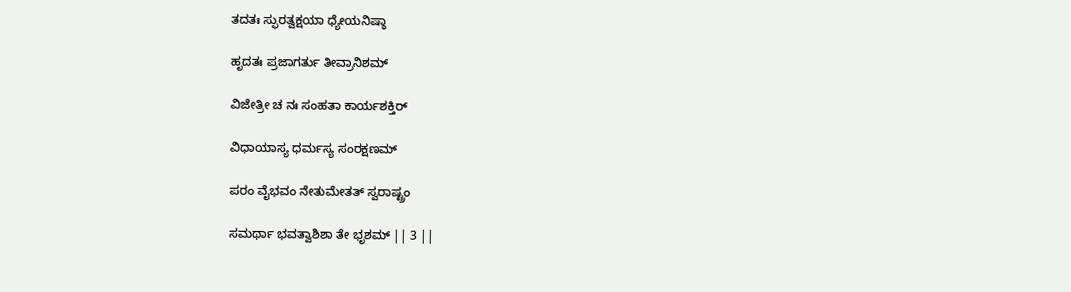ತದತಃ ಸ್ಫುರತ್ವಕ್ಷಯಾ ಧ್ಯೇಯನಿಷ್ಠಾ

ಹೃದತಃ ಪ್ರಜಾಗರ್ತು ತೀವ್ರಾನಿಶಮ್

ವಿಜೇತ್ರೀ ಚ ನಃ ಸಂಹತಾ ಕಾರ್ಯಶಕ್ತಿರ್

ವಿಧಾಯಾಸ್ಯ ಧರ್ಮಸ್ಯ ಸಂರಕ್ಷಣಮ್

ಪರಂ ವೈಭವಂ ನೇತುಮೇತತ್ ಸ್ವರಾಷ್ಟ್ರಂ

ಸಮರ್ಥಾ ಭವತ್ವಾಶಿಶಾ ತೇ ಭೃಶಮ್ || 3 ||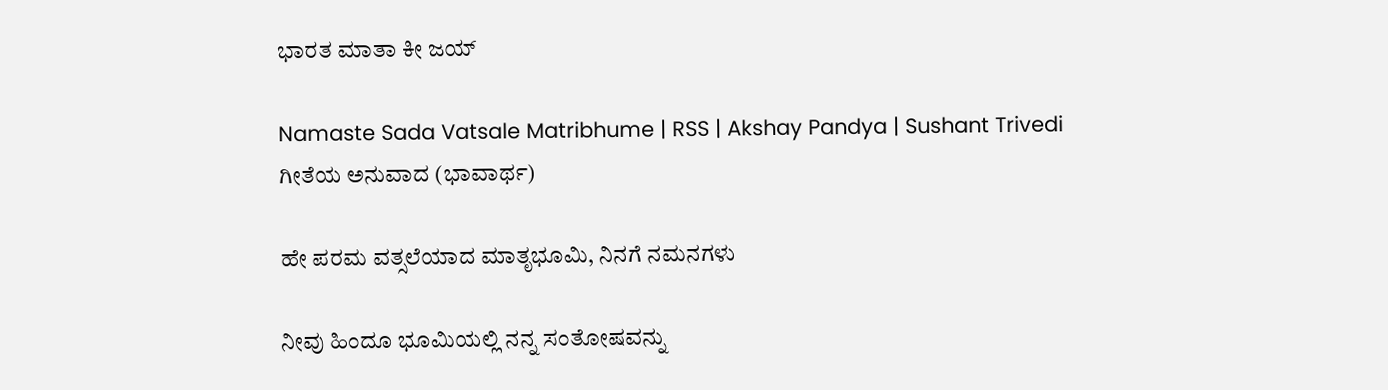ಭಾರತ ಮಾತಾ ಕೀ ಜಯ್

Namaste Sada Vatsale Matribhume | RSS | Akshay Pandya | Sushant Trivedi
ಗೀತೆಯ ಅನುವಾದ (ಭಾವಾರ್ಥ)

ಹೇ ಪರಮ ವತ್ಸಲೆಯಾದ ಮಾತೃಭೂಮಿ, ನಿನಗೆ ನಮನಗಳು

ನೀವು ಹಿಂದೂ ಭೂಮಿಯಲ್ಲಿ ನನ್ನ ಸಂತೋಷವನ್ನು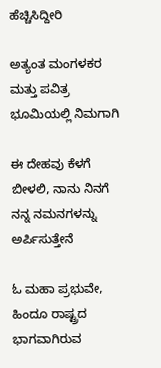ಹೆಚ್ಚಿಸಿದ್ದೀರಿ

ಅತ್ಯಂತ ಮಂಗಳಕರ ಮತ್ತು ಪವಿತ್ರ ಭೂಮಿಯಲ್ಲಿ ನಿಮಗಾಗಿ

ಈ ದೇಹವು ಕೆಳಗೆ ಬೀಳಲಿ, ನಾನು ನಿನಗೆ ನನ್ನ ನಮನಗಳನ್ನು ಅರ್ಪಿಸುತ್ತೇನೆ

ಓ ಮಹಾ ಪ್ರಭುವೇ, ಹಿಂದೂ ರಾಷ್ಟ್ರದ ಭಾಗವಾಗಿರುವ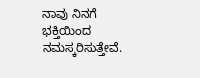ನಾವು ನಿನಗೆ ಭಕ್ತಿಯಿಂದ ನಮಸ್ಕರಿಸುತ್ತೇವೆ.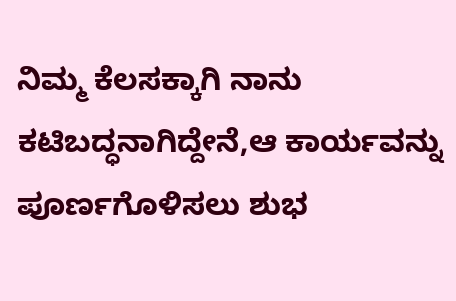ನಿಮ್ಮ ಕೆಲಸಕ್ಕಾಗಿ ನಾನು ಕಟಿಬದ್ಧನಾಗಿದ್ದೇನೆ,ಆ ಕಾರ್ಯವನ್ನು ಪೂರ್ಣಗೊಳಿಸಲು ಶುಭ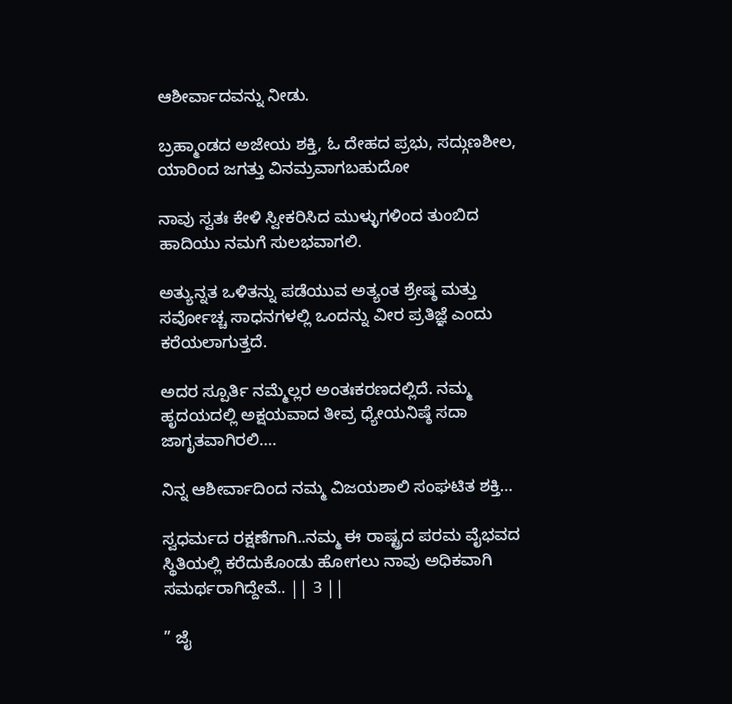ಆಶೀರ್ವಾದವನ್ನು ನೀಡು.

ಬ್ರಹ್ಮಾಂಡದ ಅಜೇಯ ಶಕ್ತಿ, ಓ ದೇಹದ ಪ್ರಭು, ಸದ್ಗುಣಶೀಲ, ಯಾರಿಂದ ಜಗತ್ತು ವಿನಮ್ರವಾಗಬಹುದೋ

ನಾವು ಸ್ವತಃ ಕೇಳಿ ಸ್ವೀಕರಿಸಿದ ಮುಳ್ಳುಗಳಿಂದ ತುಂಬಿದ ಹಾದಿಯು ನಮಗೆ ಸುಲಭವಾಗಲಿ.

ಅತ್ಯುನ್ನತ ಒಳಿತನ್ನು ಪಡೆಯುವ ಅತ್ಯಂತ ಶ್ರೇಷ್ಠ ಮತ್ತು ಸರ್ವೋಚ್ಚ ಸಾಧನಗಳಲ್ಲಿ ಒಂದನ್ನು ವೀರ ಪ್ರತಿಜ್ಞೆ ಎಂದು ಕರೆಯಲಾಗುತ್ತದೆ.

ಅದರ ಸ್ಪೂರ್ತಿ ನಮ್ಮೆಲ್ಲರ ಅಂತಃಕರಣದಲ್ಲಿದೆ. ನಮ್ಮ ಹೃದಯದಲ್ಲಿ ಅಕ್ಷಯವಾದ ತೀವ್ರ ಧ್ಯೇಯನಿಷ್ಠೆ ಸದಾ ಜಾಗೃತವಾಗಿರಲಿ….

ನಿನ್ನ ಆಶೀರ್ವಾದಿಂದ ನಮ್ಮ ವಿಜಯಶಾಲಿ ಸಂಘಟಿತ ಶಕ್ತಿ…

ಸ್ವಧರ್ಮದ ರಕ್ಷಣೆಗಾಗಿ..ನಮ್ಮ ಈ ರಾಷ್ಟ್ರದ ಪರಮ ವೈಭವದ ಸ್ಥಿತಿಯಲ್ಲಿ ಕರೆದುಕೊಂಡು ಹೋಗಲು ನಾವು ಅಧಿಕವಾಗಿ ಸಮರ್ಥರಾಗಿದ್ದೇವೆ.. || 3 ||

” ಜೈ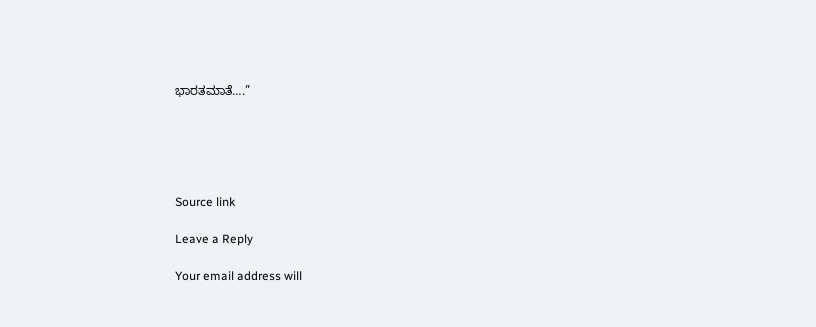ಭಾರತಮಾತೆ….”





Source link

Leave a Reply

Your email address will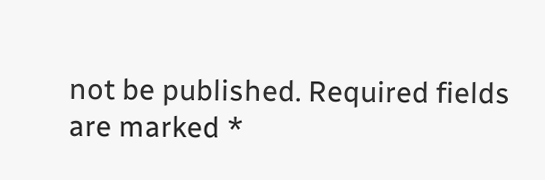not be published. Required fields are marked *